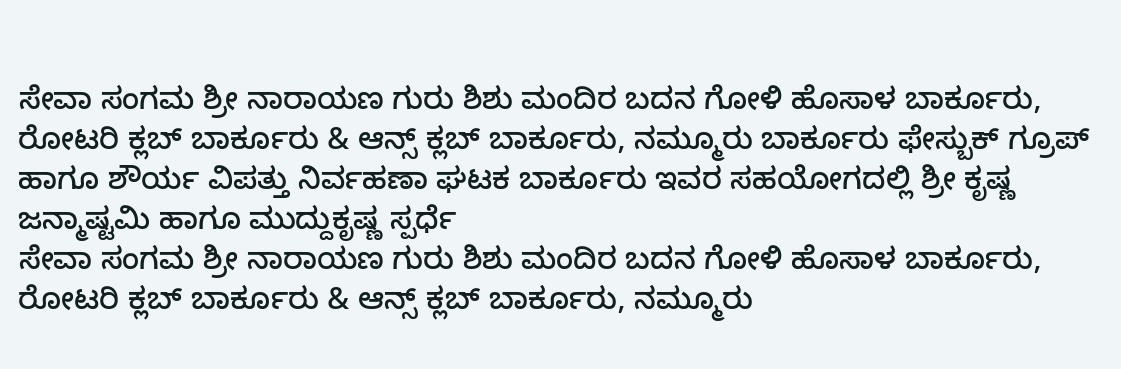ಸೇವಾ ಸಂಗಮ ಶ್ರೀ ನಾರಾಯಣ ಗುರು ಶಿಶು ಮಂದಿರ ಬದನ ಗೋಳಿ ಹೊಸಾಳ ಬಾರ್ಕೂರು, ರೋಟರಿ ಕ್ಲಬ್ ಬಾರ್ಕೂರು & ಆನ್ಸ್ ಕ್ಲಬ್ ಬಾರ್ಕೂರು, ನಮ್ಮೂರು ಬಾರ್ಕೂರು ಫೇಸ್ಬುಕ್ ಗ್ರೂಪ್ ಹಾಗೂ ಶೌರ್ಯ ವಿಪತ್ತು ನಿರ್ವಹಣಾ ಘಟಕ ಬಾರ್ಕೂರು ಇವರ ಸಹಯೋಗದಲ್ಲಿ ಶ್ರೀ ಕೃಷ್ಣ ಜನ್ಮಾಷ್ಟಮಿ ಹಾಗೂ ಮುದ್ದುಕೃಷ್ಣ ಸ್ಪರ್ಧೆ
ಸೇವಾ ಸಂಗಮ ಶ್ರೀ ನಾರಾಯಣ ಗುರು ಶಿಶು ಮಂದಿರ ಬದನ ಗೋಳಿ ಹೊಸಾಳ ಬಾರ್ಕೂರು, ರೋಟರಿ ಕ್ಲಬ್ ಬಾರ್ಕೂರು & ಆನ್ಸ್ ಕ್ಲಬ್ ಬಾರ್ಕೂರು, ನಮ್ಮೂರು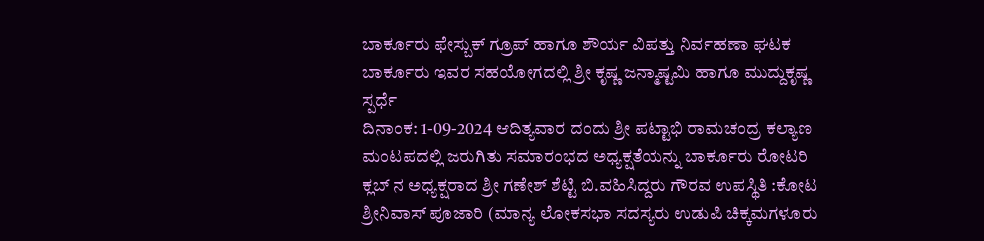ಬಾರ್ಕೂರು ಫೇಸ್ಬುಕ್ ಗ್ರೂಪ್ ಹಾಗೂ ಶೌರ್ಯ ವಿಪತ್ತು ನಿರ್ವಹಣಾ ಘಟಕ ಬಾರ್ಕೂರು ಇವರ ಸಹಯೋಗದಲ್ಲಿ ಶ್ರೀ ಕೃಷ್ಣ ಜನ್ಮಾಷ್ಟಮಿ ಹಾಗೂ ಮುದ್ದುಕೃಷ್ಣ ಸ್ಪರ್ಧೆ
ದಿನಾಂಕ: 1-09-2024 ಆದಿತ್ಯವಾರ ದಂದು ಶ್ರೀ ಪಟ್ಟಾಭಿ ರಾಮಚಂದ್ರ ಕಲ್ಯಾಣ ಮಂಟಪದಲ್ಲಿ ಜರುಗಿತು ಸಮಾರಂಭದ ಅಧ್ಯಕ್ಷತೆಯನ್ನು ಬಾರ್ಕೂರು ರೋಟರಿ ಕ್ಲಬ್ ನ ಅಧ್ಯಕ್ಷರಾದ ಶ್ರೀ ಗಣೇಶ್ ಶೆಟ್ಟಿ ಬಿ.ವಹಿಸಿದ್ದರು ಗೌರವ ಉಪಸ್ಥಿತಿ :ಕೋಟ ಶ್ರೀನಿವಾಸ್ ಪೂಜಾರಿ (ಮಾನ್ಯ ಲೋಕಸಭಾ ಸದಸ್ಯರು ಉಡುಪಿ ಚಿಕ್ಕಮಗಳೂರು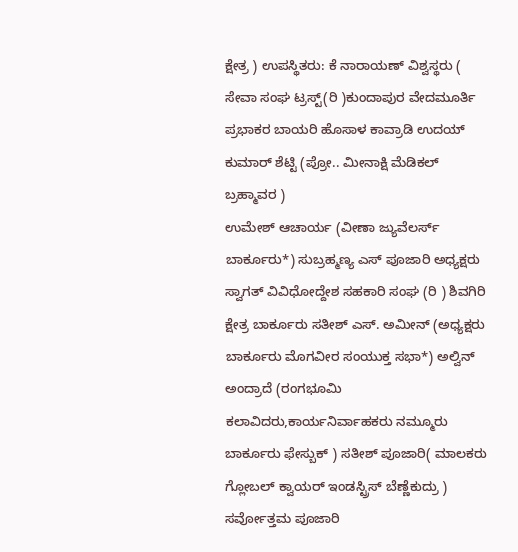ಕ್ಷೇತ್ರ ) ಉಪಸ್ಥಿತರು: ಕೆ ನಾರಾಯಣ್ ವಿಶ್ವಸ್ಥರು ( ಸೇವಾ ಸಂಘ ಟ್ರಸ್ಟ್(ರಿ )ಕುಂದಾಪುರ ವೇದಮೂರ್ತಿ ಪ್ರಭಾಕರ ಬಾಯರಿ ಹೊಸಾಳ ಕಾವ್ರಾಡಿ ಉದಯ್ ಕುಮಾರ್ ಶೆಟ್ಟಿ (ಪ್ರೋ.. ಮೀನಾಕ್ಷಿ ಮೆಡಿಕಲ್ ಬ್ರಹ್ಮಾವರ )
ಉಮೇಶ್ ಆಚಾರ್ಯ (ವೀಣಾ ಜ್ಯುವೆಲರ್ಸ್ ಬಾರ್ಕೂರು*) ಸುಬ್ರಹ್ಮಣ್ಯ ಎಸ್ ಪೂಜಾರಿ ಅಧ್ಯಕ್ಷರು ಸ್ವಾಗತ್ ವಿವಿಧೋದ್ದೇಶ ಸಹಕಾರಿ ಸಂಘ (ರಿ ) ಶಿವಗಿರಿ ಕ್ಷೇತ್ರ ಬಾರ್ಕೂರು ಸತೀಶ್ ಎಸ್. ಅಮೀನ್ (ಅಧ್ಯಕ್ಷರು ಬಾರ್ಕೂರು ಮೊಗವೀರ ಸಂಯುಕ್ತ ಸಭಾ*) ಅಲ್ವಿನ್ ಅಂದ್ರಾದೆ (ರಂಗಭೂಮಿ ಕಲಾವಿದರು,ಕಾರ್ಯನಿರ್ವಾಹಕರು ನಮ್ಮೂರು ಬಾರ್ಕೂರು ಫೇಸ್ಬುಕ್ ) ಸತೀಶ್ ಪೂಜಾರಿ( ಮಾಲಕರು ಗ್ಲೋಬಲ್ ಕ್ವಾಯರ್ ಇಂಡಸ್ಟ್ರಿಸ್ ಬೆಣ್ಣೆಕುದ್ರು ) ಸರ್ವೋತ್ತಮ ಪೂಜಾರಿ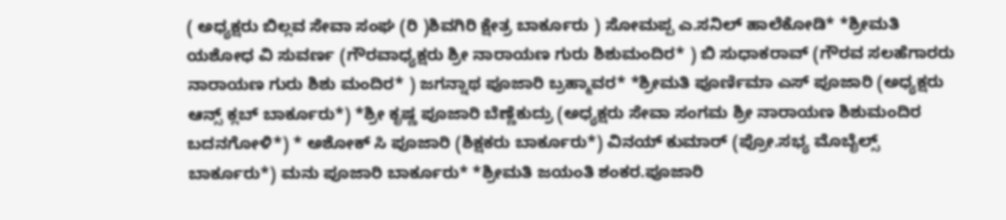( ಅಧ್ಯಕ್ಷರು ಬಿಲ್ಲವ ಸೇವಾ ಸಂಘ (ರಿ )ಶಿವಗಿರಿ ಕ್ಷೇತ್ರ ಬಾರ್ಕೂರು ) ಸೋಮಪ್ಪ ಎ.ಸನಿಲ್ ಹಾಲೆಕೋಡಿ* *ಶ್ರೀಮತಿ ಯಶೋಧ ವಿ ಸುವರ್ಣ (ಗೌರವಾಧ್ಯಕ್ಷರು ಶ್ರೀ ನಾರಾಯಣ ಗುರು ಶಿಶುಮಂದಿರ* ) ಬಿ ಸುಧಾಕರಾವ್ (ಗೌರವ ಸಲಹೆಗಾರರು ನಾರಾಯಣ ಗುರು ಶಿಶು ಮಂದಿರ* ) ಜಗನ್ನಾಥ ಪೂಜಾರಿ ಬ್ರಹ್ಮಾವರ* *ಶ್ರೀಮತಿ ಪೂರ್ಣಿಮಾ ಎಸ್ ಪೂಜಾರಿ (ಅಧ್ಯಕ್ಷರು ಆನ್ಸ್ ಕ್ಲಬ್ ಬಾರ್ಕೂರು*) *ಶ್ರೀ ಕೃಷ್ಣ ಪೂಜಾರಿ ಬೆಣ್ಣೆಕುದ್ರು (ಅಧ್ಯಕ್ಷರು ಸೇವಾ ಸಂಗಮ ಶ್ರೀ ನಾರಾಯಣ ಶಿಶುಮಂದಿರ ಬದನಗೋಳಿ*) * ಅಶೋಕ್ ಸಿ ಪೂಜಾರಿ (ಶಿಕ್ಷಕರು ಬಾರ್ಕೂರು*) ವಿನಯ್ ಕುಮಾರ್ (ಪ್ರೋ.ಸಭ್ಯ ಮೊಬೈಲ್ಸ್ ಬಾರ್ಕೂರು*) ಮನು ಪೂಜಾರಿ ಬಾರ್ಕೂರು* *ಶ್ರೀಮತಿ ಜಯಂತಿ ಶಂಕರ.ಪೂಜಾರಿ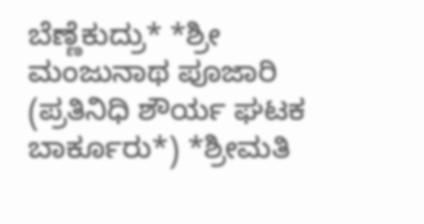ಬೆಣ್ಣೆಕುದ್ರು* *ಶ್ರೀ ಮಂಜುನಾಥ ಪೂಜಾರಿ (ಪ್ರತಿನಿಧಿ ಶೌರ್ಯ ಘಟಕ ಬಾರ್ಕೂರು*) *ಶ್ರೀಮತಿ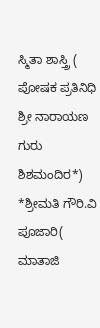ಸ್ಮಿತಾ ಶಾಸ್ತ್ರಿ ( ಪೋಷಕ ಪ್ರತಿನಿಧಿ ಶ್ರೀ ನಾರಾಯಣ ಗುರು ಶಿಶಮಂದಿರ*) *ಶ್ರೀಮತಿ ಗೌರಿ.ವಿ ಪೂಜಾರಿ( ಮಾತಾಜಿ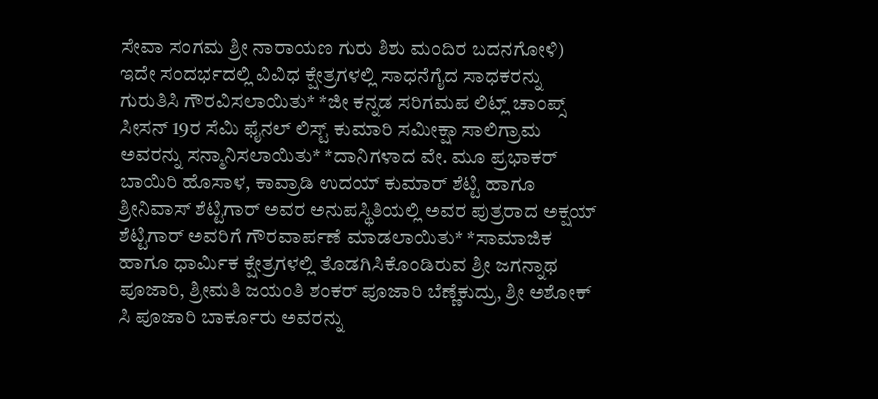ಸೇವಾ ಸಂಗಮ ಶ್ರೀ ನಾರಾಯಣ ಗುರು ಶಿಶು ಮಂದಿರ ಬದನಗೋಳಿ) ಇದೇ ಸಂದರ್ಭದಲ್ಲಿ ವಿವಿಧ ಕ್ಷೇತ್ರಗಳಲ್ಲಿ ಸಾಧನೆಗೈದ ಸಾಧಕರನ್ನು ಗುರುತಿಸಿ ಗೌರವಿಸಲಾಯಿತು* *ಜೀ ಕನ್ನಡ ಸರಿಗಮಪ ಲಿಟ್ಲ್ ಚಾಂಪ್ಸ್ ಸೀಸನ್ 19ರ ಸೆಮಿ ಫೈನಲ್ ಲಿಸ್ಟ್ ಕುಮಾರಿ ಸಮೀಕ್ಷಾ ಸಾಲಿಗ್ರಾಮ ಅವರನ್ನು ಸನ್ಮಾನಿಸಲಾಯಿತು* *ದಾನಿಗಳಾದ ವೇ. ಮೂ ಪ್ರಭಾಕರ್ ಬಾಯಿರಿ ಹೊಸಾಳ, ಕಾವ್ರಾಡಿ ಉದಯ್ ಕುಮಾರ್ ಶೆಟ್ಟಿ ಹಾಗೂ ಶ್ರೀನಿವಾಸ್ ಶೆಟ್ಟಿಗಾರ್ ಅವರ ಅನುಪಸ್ಥಿತಿಯಲ್ಲಿ ಅವರ ಪುತ್ರರಾದ ಅಕ್ಷಯ್ ಶೆಟ್ಟಿಗಾರ್ ಅವರಿಗೆ ಗೌರವಾರ್ಪಣೆ ಮಾಡಲಾಯಿತು* *ಸಾಮಾಜಿಕ ಹಾಗೂ ಧಾರ್ಮಿಕ ಕ್ಷೇತ್ರಗಳಲ್ಲಿ ತೊಡಗಿಸಿಕೊಂಡಿರುವ ಶ್ರೀ ಜಗನ್ನಾಥ ಪೂಜಾರಿ, ಶ್ರೀಮತಿ ಜಯಂತಿ ಶಂಕರ್ ಪೂಜಾರಿ ಬೆಣ್ಣೆಕುದ್ರು, ಶ್ರೀ ಅಶೋಕ್ ಸಿ ಪೂಜಾರಿ ಬಾರ್ಕೂರು ಅವರನ್ನು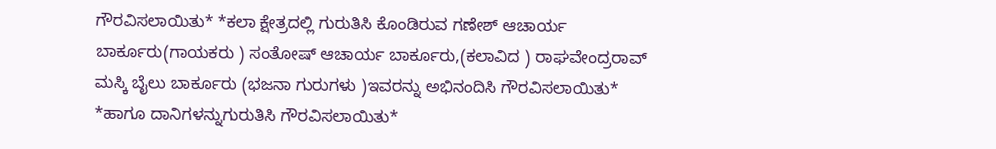ಗೌರವಿಸಲಾಯಿತು* *ಕಲಾ ಕ್ಷೇತ್ರದಲ್ಲಿ ಗುರುತಿಸಿ ಕೊಂಡಿರುವ ಗಣೇಶ್ ಆಚಾರ್ಯ ಬಾರ್ಕೂರು(ಗಾಯಕರು ) ಸಂತೋಷ್ ಆಚಾರ್ಯ ಬಾರ್ಕೂರು,(ಕಲಾವಿದ ) ರಾಘವೇಂದ್ರರಾವ್ ಮಸ್ಕಿ ಬೈಲು ಬಾರ್ಕೂರು (ಭಜನಾ ಗುರುಗಳು )ಇವರನ್ನು ಅಭಿನಂದಿಸಿ ಗೌರವಿಸಲಾಯಿತು* *ಹಾಗೂ ದಾನಿಗಳನ್ನುಗುರುತಿಸಿ ಗೌರವಿಸಲಾಯಿತು*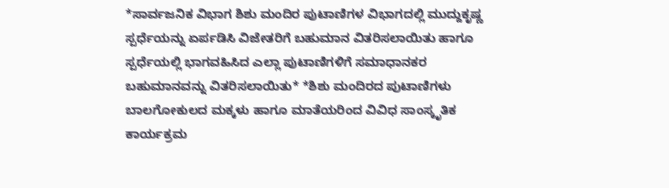*ಸಾರ್ವಜನಿಕ ವಿಭಾಗ ಶಿಶು ಮಂದಿರ ಪುಟಾಣಿಗಳ ವಿಭಾಗದಲ್ಲಿ ಮುದ್ದುಕೃಷ್ಣ ಸ್ಪರ್ಧೆಯನ್ನು ಏರ್ಪಡಿಸಿ ವಿಜೇತರಿಗೆ ಬಹುಮಾನ ವಿತರಿಸಲಾಯಿತು ಹಾಗೂ ಸ್ಪರ್ಧೆಯಲ್ಲಿ ಭಾಗವಹಿಸಿದ ಎಲ್ಲಾ ಪುಟಾಣಿಗಳಿಗೆ ಸಮಾಧಾನಕರ ಬಹುಮಾನವನ್ನು ವಿತರಿಸಲಾಯಿತು* *ಶಿಶು ಮಂದಿರದ ಪುಟಾಣಿಗಳು ಬಾಲಗೋಕುಲದ ಮಕ್ಕಳು ಹಾಗೂ ಮಾತೆಯರಿಂದ ವಿವಿಧ ಸಾಂಸ್ಕೃತಿಕ ಕಾರ್ಯಕ್ರಮ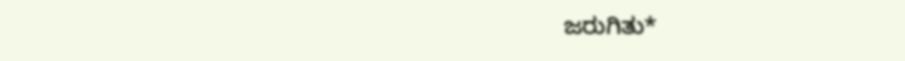ಜರುಗಿತು*